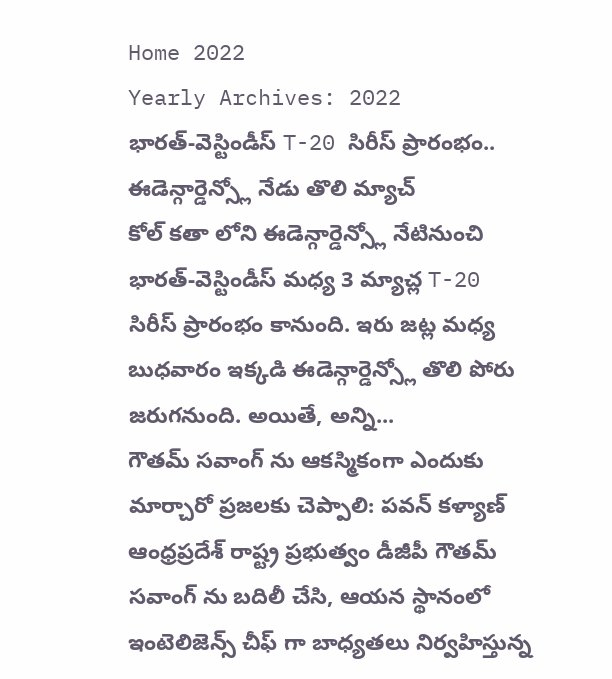Home 2022
Yearly Archives: 2022
భారత్-వెస్టిండీస్ T-20 సిరీస్ ప్రారంభం.. ఈడెన్గార్డెన్స్లో నేడు తొలి మ్యాచ్
కోల్ కతా లోని ఈడెన్గార్డెన్స్లో నేటినుంచి భారత్-వెస్టిండీస్ మధ్య 3 మ్యాచ్ల T-20 సిరీస్ ప్రారంభం కానుంది. ఇరు జట్ల మధ్య బుధవారం ఇక్కడి ఈడెన్గార్డెన్స్లో తొలి పోరు జరుగనుంది. అయితే, అన్ని...
గౌతమ్ సవాంగ్ ను ఆకస్మికంగా ఎందుకు మార్చారో ప్రజలకు చెప్పాలి: పవన్ కళ్యాణ్
ఆంధ్రప్రదేశ్ రాష్ట్ర ప్రభుత్వం డీజీపీ గౌతమ్ సవాంగ్ ను బదిలీ చేసి, ఆయన స్థానంలో ఇంటెలిజెన్స్ చీఫ్ గా బాధ్యతలు నిర్వహిస్తున్న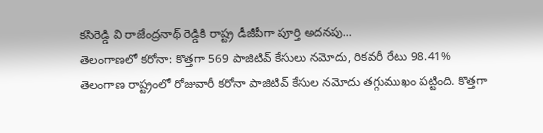కసిరెడ్డి వి రాజేంద్రనాథ్ రెడ్డికి రాష్ట్ర డీజీపీగా పూర్తి అదనపు...
తెలంగాణలో కరోనా: కొత్తగా 569 పాజిటివ్ కేసులు నమోదు, రికవరీ రేటు 98.41%
తెలంగాణ రాష్ట్రంలో రోజువారీ కరోనా పాజిటివ్ కేసుల నమోదు తగ్గుముఖం పట్టింది. కొత్తగా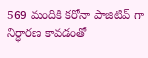569 మందికి కరోనా పాజిటివ్ గా నిర్ధారణ కావడంతో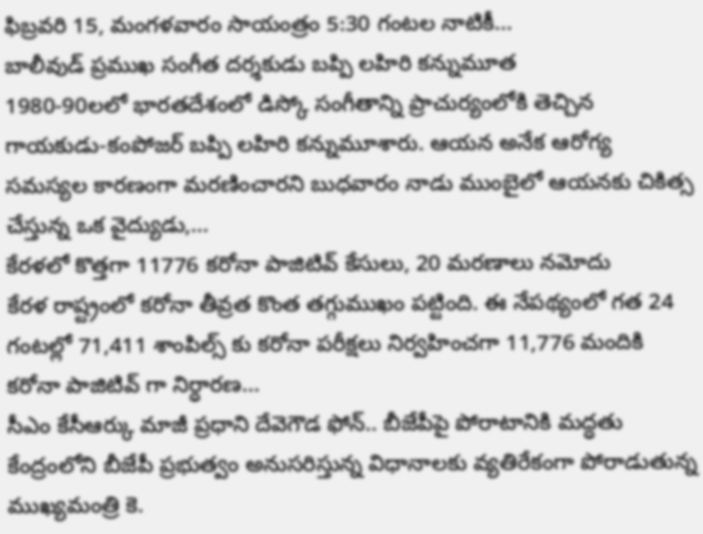ఫిబ్రవరి 15, మంగళవారం సాయంత్రం 5:30 గంటల నాటికీ...
బాలీవుడ్ ప్రముఖ సంగీత దర్శకుడు బప్పి లహిరి కన్నుమూత
1980-90లలో భారతదేశంలో డిస్కో సంగీతాన్ని ప్రాచుర్యంలోకి తెచ్చిన గాయకుడు-కంపోజర్ బప్పి లహిరి కన్నుమూశారు. ఆయన అనేక ఆరోగ్య సమస్యల కారణంగా మరణించారని బుధవారం నాడు ముంబైలో ఆయనకు చికిత్స చేస్తున్న ఒక వైద్యుడు,...
కేరళలో కొత్తగా 11776 కరోనా పాజిటివ్ కేసులు, 20 మరణాలు నమోదు
కేరళ రాష్ట్రంలో కరోనా తీవ్రత కొంత తగ్గుముఖం పట్టింది. ఈ నేపథ్యంలో గత 24 గంటల్లో 71,411 శాంపిల్స్ కు కరోనా పరీక్షలు నిర్వహించగా 11,776 మందికి కరోనా పాజిటివ్ గా నిర్ధారణ...
సీఎం కేసీఆర్కు మాజీ ప్రధాని దేవెగౌడ ఫోన్.. బీజేపీపై పోరాటానికి మద్ధతు
కేంద్రంలోని బీజేపీ ప్రభుత్వం అనుసరిస్తున్న విధానాలకు వ్యతిరేకంగా పోరాడుతున్న ముఖ్యమంత్రి కె.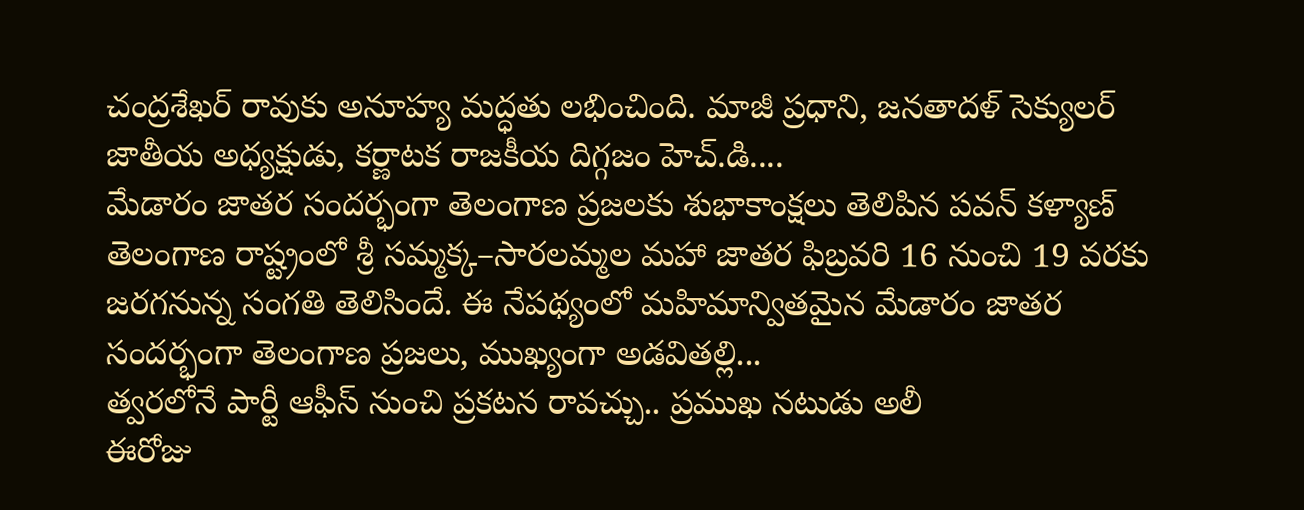చంద్రశేఖర్ రావుకు అనూహ్య మద్ధతు లభించింది. మాజీ ప్రధాని, జనతాదళ్ సెక్యులర్ జాతీయ అధ్యక్షుడు, కర్ణాటక రాజకీయ దిగ్గజం హెచ్.డి....
మేడారం జాతర సందర్భంగా తెలంగాణ ప్రజలకు శుభాకాంక్షలు తెలిపిన పవన్ కళ్యాణ్
తెలంగాణ రాష్ట్రంలో శ్రీ సమ్మక్క–సారలమ్మల మహా జాతర ఫిబ్రవరి 16 నుంచి 19 వరకు జరగనున్న సంగతి తెలిసిందే. ఈ నేపథ్యంలో మహిమాన్వితమైన మేడారం జాతర సందర్భంగా తెలంగాణ ప్రజలు, ముఖ్యంగా అడవితల్లి...
త్వరలోనే పార్టీ ఆఫీస్ నుంచి ప్రకటన రావచ్చు.. ప్రముఖ నటుడు అలీ
ఈరోజు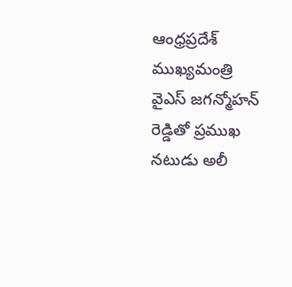ఆంధ్రప్రదేశ్ ముఖ్యమంత్రి వైఎస్ జగన్మోహన్ రెడ్డితో ప్రముఖ నటుడు అలీ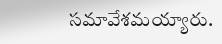సమావేశమయ్యారు.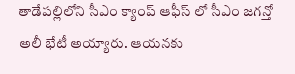తాడేపల్లిలోని సీఎం క్యాంప్ ఆఫీస్ లో సీఎం జగన్తో అలీ భేటీ అయ్యారు. ఆయనకు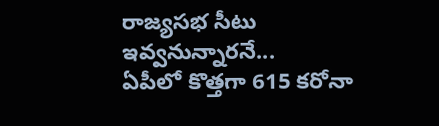రాజ్యసభ సీటు ఇవ్వనున్నారనే...
ఏపీలో కొత్తగా 615 కరోనా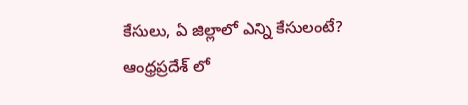కేసులు, ఏ జిల్లాలో ఎన్ని కేసులంటే?
ఆంధ్రప్రదేశ్ లో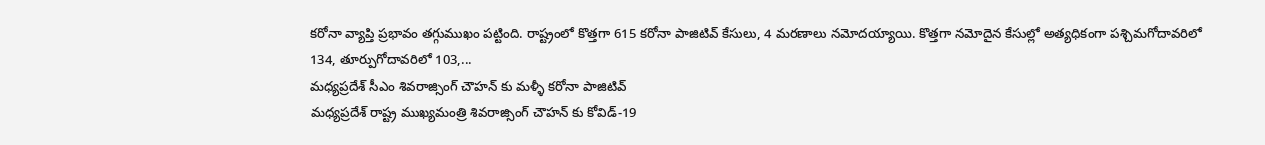కరోనా వ్యాప్తి ప్రభావం తగ్గుముఖం పట్టింది. రాష్ట్రంలో కొత్తగా 615 కరోనా పాజిటివ్ కేసులు, 4 మరణాలు నమోదయ్యాయి. కొత్తగా నమోదైన కేసుల్లో అత్యధికంగా పశ్చిమగోదావరిలో 134, తూర్పుగోదావరిలో 103,...
మధ్యప్రదేశ్ సీఎం శివరాజ్సింగ్ చౌహన్ కు మళ్ళీ కరోనా పాజిటివ్
మధ్యప్రదేశ్ రాష్ట్ర ముఖ్యమంత్రి శివరాజ్సింగ్ చౌహన్ కు కోవిడ్-19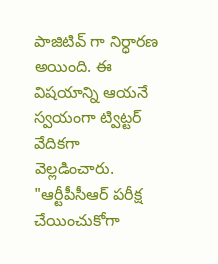పాజిటివ్ గా నిర్ధారణ అయింది. ఈ విషయాన్ని ఆయనే స్వయంగా ట్విట్టర్ వేదికగా వెల్లడించారు. "ఆర్టీపీసీఆర్ పరీక్ష చేయించుకోగా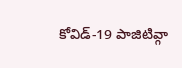కోవిడ్-19 పాజిటివ్గా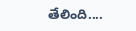తేలింది....